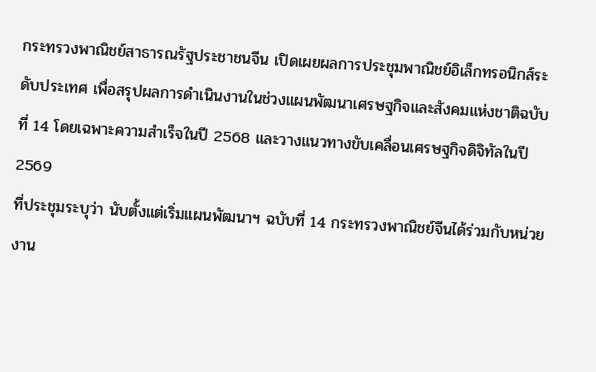กระทรวงพาณิชย์สาธารณรัฐประชาชนจีน เปิดเผยผลการประชุมพาณิชย์อิเล็กทรอนิกส์ระดับประเทศ เพื่อสรุปผลการดำเนินงานในช่วงแผนพัฒนาเศรษฐกิจและสังคมแห่งชาติฉบับที่ 14 โดยเฉพาะความสำเร็จในปี 2568 และวางแนวทางขับเคลื่อนเศรษฐกิจดิจิทัลในปี 2569
ที่ประชุมระบุว่า นับตั้งแต่เริ่มแผนพัฒนาฯ ฉบับที่ 14 กระทรวงพาณิชย์จีนได้ร่วมกับหน่วยงาน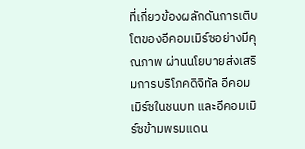ที่เกี่ยวข้องผลักดันการเติบโตของอีคอมเมิร์ซอย่างมีคุณภาพ ผ่านนโยบายส่งเสริมการบริโภคดิจิทัล อีคอมเมิร์ซในชนบท และอีคอมเมิร์ซข้ามพรมแดน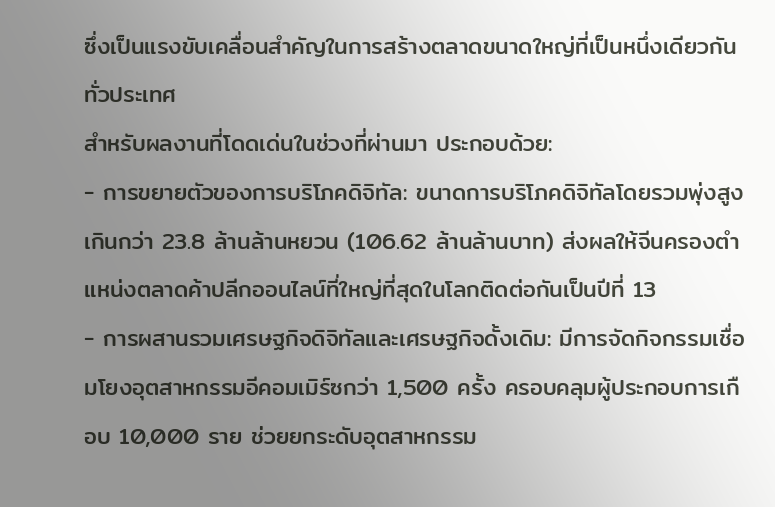ซึ่งเป็นแรงขับเคลื่อนสำคัญในการสร้างตลาดขนาดใหญ่ที่เป็นหนึ่งเดียวกันทั่วประเทศ
สำหรับผลงานที่โดดเด่นในช่วงที่ผ่านมา ประกอบด้วย:
- การขยายตัวของการบริโภคดิจิทัล: ขนาดการบริโภคดิจิทัลโดยรวมพุ่งสูงเกินกว่า 23.8 ล้านล้านหยวน (106.62 ล้านล้านบาท) ส่งผลให้จีนครองตำแหน่งตลาดค้าปลีกออนไลน์ที่ใหญ่ที่สุดในโลกติดต่อกันเป็นปีที่ 13
- การผสานรวมเศรษฐกิจดิจิทัลและเศรษฐกิจดั้งเดิม: มีการจัดกิจกรรมเชื่อมโยงอุตสาหกรรมอีคอมเมิร์ซกว่า 1,500 ครั้ง ครอบคลุมผู้ประกอบการเกือบ 10,000 ราย ช่วยยกระดับอุตสาหกรรม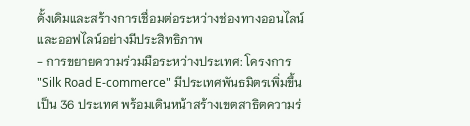ดั้งเดิมและสร้างการเชื่อมต่อระหว่างช่องทางออนไลน์และออฟไลน์อย่างมีประสิทธิภาพ
- การขยายความร่วมมือระหว่างประเทศ: โครงการ "Silk Road E-commerce" มีประเทศพันธมิตรเพิ่มขึ้นเป็น 36 ประเทศ พร้อมเดินหน้าสร้างเขตสาธิตความร่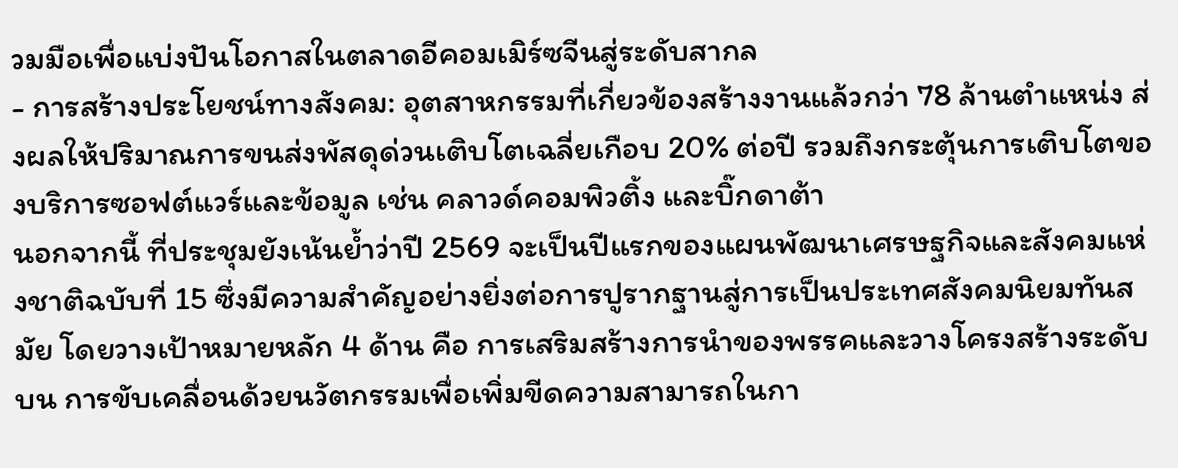วมมือเพื่อแบ่งปันโอกาสในตลาดอีคอมเมิร์ซจีนสู่ระดับสากล
- การสร้างประโยชน์ทางสังคม: อุตสาหกรรมที่เกี่ยวข้องสร้างงานแล้วกว่า 78 ล้านตำแหน่ง ส่งผลให้ปริมาณการขนส่งพัสดุด่วนเติบโตเฉลี่ยเกือบ 20% ต่อปี รวมถึงกระตุ้นการเติบโตของบริการซอฟต์แวร์และข้อมูล เช่น คลาวด์คอมพิวติ้ง และบิ๊กดาต้า
นอกจากนี้ ที่ประชุมยังเน้นย้ำว่าปี 2569 จะเป็นปีแรกของแผนพัฒนาเศรษฐกิจและสังคมแห่งชาติฉบับที่ 15 ซึ่งมีความสำคัญอย่างยิ่งต่อการปูรากฐานสู่การเป็นประเทศสังคมนิยมทันสมัย โดยวางเป้าหมายหลัก 4 ด้าน คือ การเสริมสร้างการนำของพรรคและวางโครงสร้างระดับบน การขับเคลื่อนด้วยนวัตกรรมเพื่อเพิ่มขีดความสามารถในกา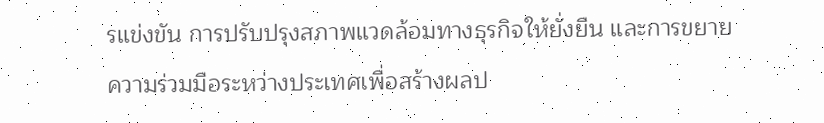รแข่งขัน การปรับปรุงสภาพแวดล้อมทางธุรกิจให้ยั่งยืน และการขยายความร่วมมือระหว่างประเทศเพื่อสร้างผลป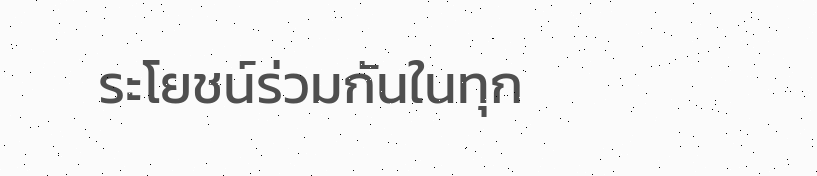ระโยชน์ร่วมกันในทุก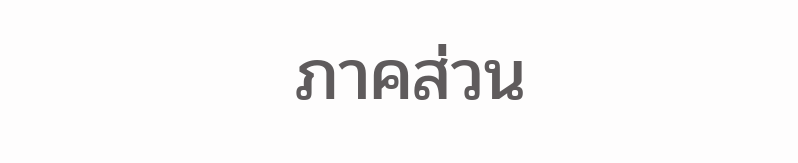ภาคส่วน